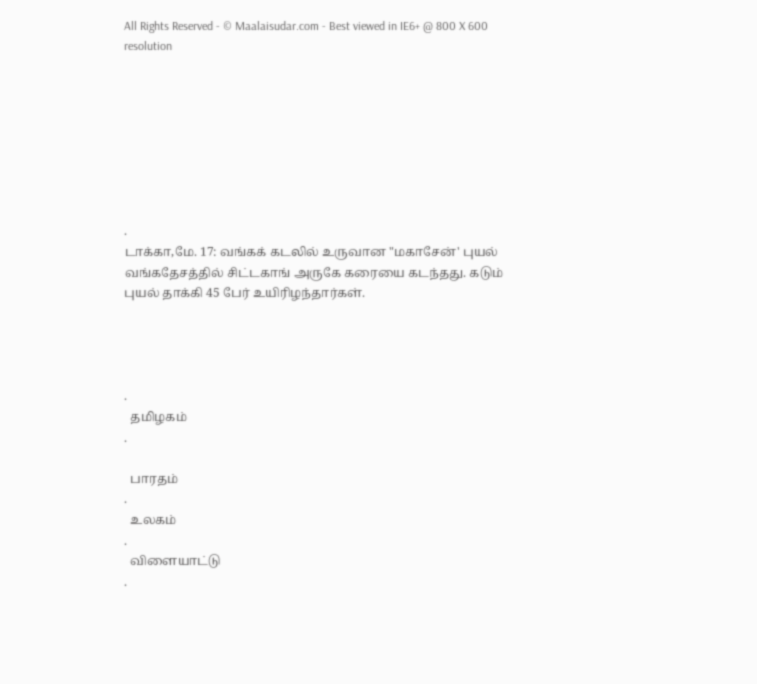All Rights Reserved - © Maalaisudar.com - Best viewed in IE6+ @ 800 X 600 resolution








.
டாக்கா,மே. 17: வங்கக் கடலில் உருவான "மகாசேன்' புயல் வங்கதேசத்தில் சிட்டகாங் அருகே கரையை கடந்தது. கடும் புயல் தாக்கி 45 பேர் உயிரிழந்தார்கள்.




.
  தமிழகம்
.

  பாரதம்
.
  உலகம்
.
  விளையாட்டு
.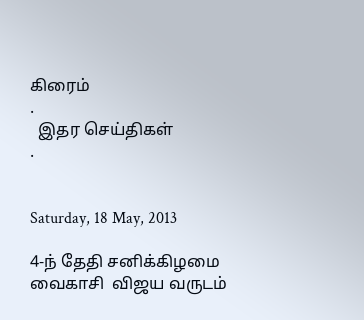கிரைம்
.
  இதர செய்திகள்
.


Saturday, 18 May, 2013

4-ந் தேதி சனிக்கிழமை  வைகாசி  விஜய வருடம்